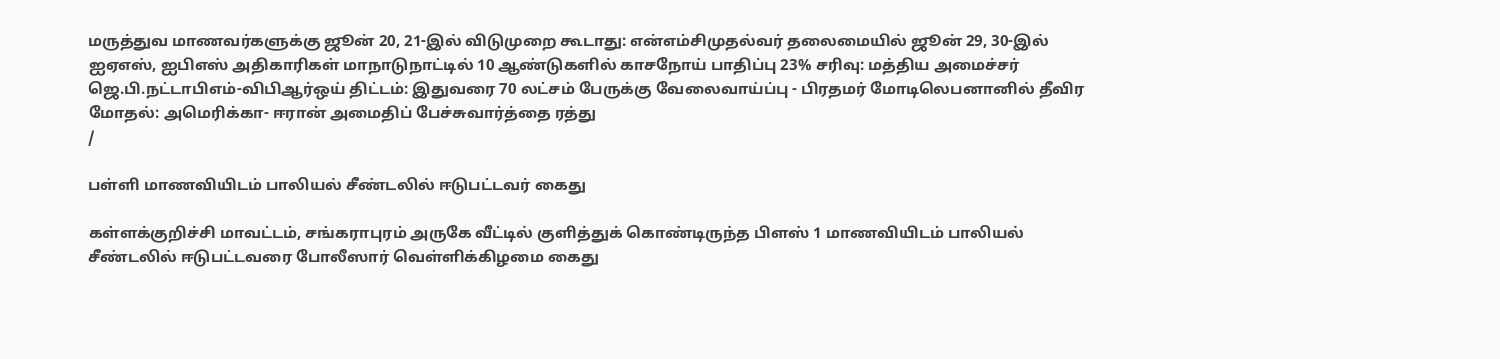மருத்துவ மாணவர்களுக்கு ஜூன் 20, 21-இல் விடுமுறை கூடாது: என்எம்சிமுதல்வர் தலைமையில் ஜூன் 29, 30-இல் ஐஏஎஸ், ஐபிஎஸ் அதிகாரிகள் மாநாடுநாட்டில் 10 ஆண்டுகளில் காசநோய் பாதிப்பு 23% சரிவு: மத்திய அமைச்சர் ஜெ.பி.நட்டாபிஎம்-விபிஆர்ஒய் திட்டம்: இதுவரை 70 லட்சம் பேருக்கு வேலைவாய்ப்பு - பிரதமர் மோடிலெபனானில் தீவிர மோதல்: அமெரிக்கா- ஈரான் அமைதிப் பேச்சுவார்த்தை ரத்து
/

பள்ளி மாணவியிடம் பாலியல் சீண்டலில் ஈடுபட்டவர் கைது

கள்ளக்குறிச்சி மாவட்டம், சங்கராபுரம் அருகே வீட்டில் குளித்துக் கொண்டிருந்த பிளஸ் 1 மாணவியிடம் பாலியல் சீண்டலில் ஈடுபட்டவரை போலீஸார் வெள்ளிக்கிழமை கைது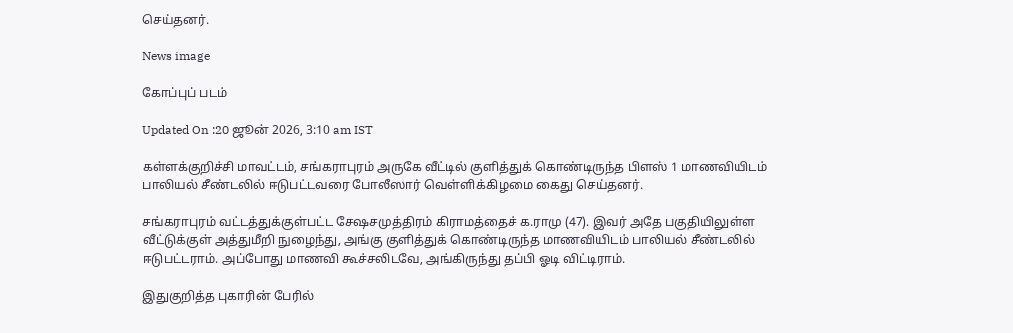செய்தனர்.

News image

கோப்புப் படம்

Updated On :20 ஜூன் 2026, 3:10 am IST

கள்ளக்குறிச்சி மாவட்டம், சங்கராபுரம் அருகே வீட்டில் குளித்துக் கொண்டிருந்த பிளஸ் 1 மாணவியிடம் பாலியல் சீண்டலில் ஈடுபட்டவரை போலீஸார் வெள்ளிக்கிழமை கைது செய்தனர்.

சங்கராபுரம் வட்டத்துக்குள்பட்ட சேஷசமுத்திரம் கிராமத்தைச் க.ராமு (47). இவர் அதே பகுதியிலுள்ள வீட்டுக்குள் அத்துமீறி நுழைந்து, அங்கு குளித்துக் கொண்டிருந்த மாணவியிடம் பாலியல் சீண்டலில் ஈடுபட்டராம். அப்போது மாணவி கூச்சலிடவே, அங்கிருந்து தப்பி ஓடி விட்டிராம்.

இதுகுறித்த புகாரின் பேரில்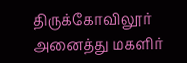திருக்கோவிலூர் அனைத்து மகளிர்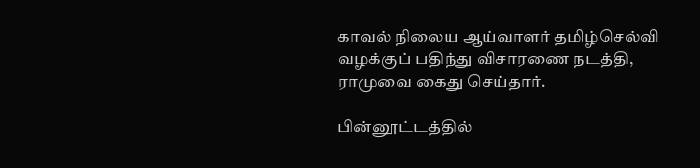காவல் நிலைய ஆய்வாளர் தமிழ்செல்வி வழக்குப் பதிந்து விசாரணை நடத்தி, ராமுவை கைது செய்தார்.

பின்னூட்டத்தில்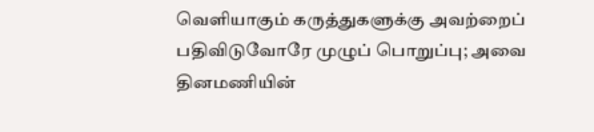வெளியாகும் கருத்துகளுக்கு அவற்றைப் பதிவிடுவோரே முழுப் பொறுப்பு; அவை தினமணியின்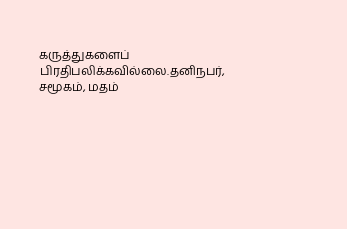கருத்துகளைப் பிரதிபலிக்கவில்லை.தனிநபர், சமூகம், மதம்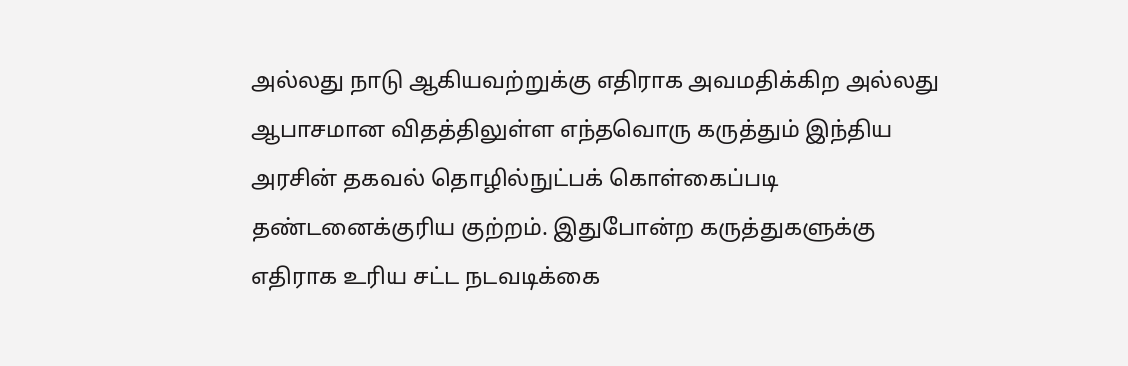அல்லது நாடு ஆகியவற்றுக்கு எதிராக அவமதிக்கிற அல்லது ஆபாசமான விதத்திலுள்ள எந்தவொரு கருத்தும் இந்திய அரசின் தகவல் தொழில்நுட்பக் கொள்கைப்படி தண்டனைக்குரிய குற்றம். இதுபோன்ற கருத்துகளுக்கு எதிராக உரிய சட்ட நடவடிக்கை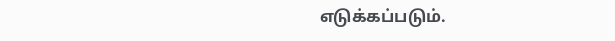எடுக்கப்படும்.